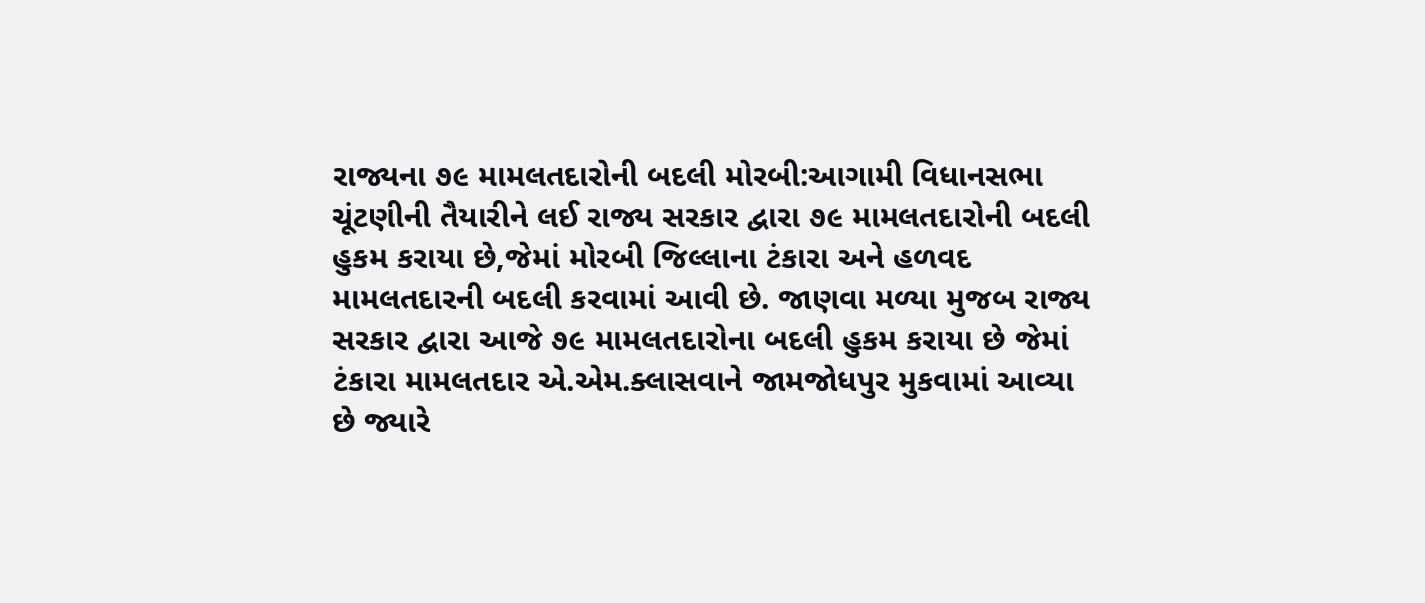રાજ્યના ૭૯ મામલતદારોની બદલી મોરબી:આગામી વિધાનસભા ચૂંટણીની તૈયારીને લઈ રાજ્ય સરકાર દ્વારા ૭૯ મામલતદારોની બદલી હુકમ કરાયા છે,જેમાં મોરબી જિલ્લાના ટંકારા અને હળવદ મામલતદારની બદલી કરવામાં આવી છે. જાણવા મળ્યા મુજબ રાજ્ય સરકાર દ્વારા આજે ૭૯ મામલતદારોના બદલી હુકમ કરાયા છે જેમાં ટંકારા મામલતદાર એ.એમ.ક્લાસવાને જામજોધપુર મુકવામાં આવ્યા છે જ્યારે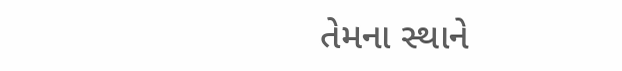તેમના સ્થાને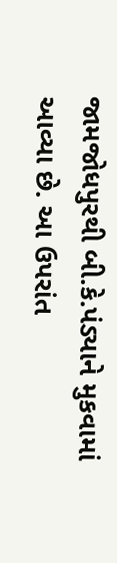જામજોધપુરથી બી.કે.પંડ્યાને મુકવામાં આવ્યા છે. આ ઉપરાંત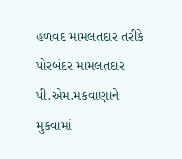હળવદ મામલતદાર તરીકે પોરબંદર મામલતદાર પી.એમ.મકવાણાને મુકવામાં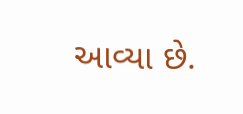આવ્યા છે.